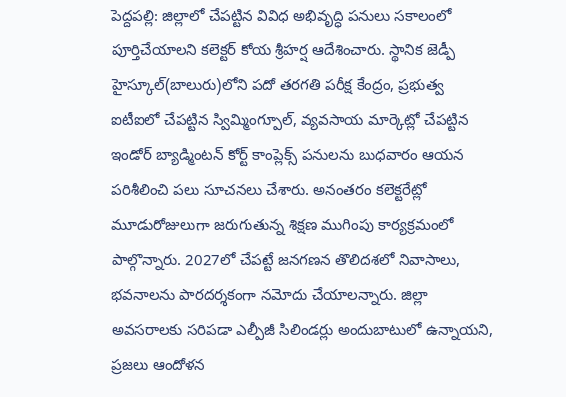పెద్దపల్లి: జిల్లాలో చేపట్టిన వివిధ అభివృద్ధి పనులు సకాలంలో పూర్తిచేయాలని కలెక్టర్ కోయ శ్రీహర్ష ఆదేశించారు. స్థానిక జెడ్పీ హైస్కూల్(బాలురు)లోని పదో తరగతి పరీక్ష కేంద్రం, ప్రభుత్వ ఐటీఐలో చేపట్టిన స్విమ్మింగ్పూల్, వ్యవసాయ మార్కెట్లో చేపట్టిన ఇండోర్ బ్యాడ్మింటన్ కోర్ట్ కాంప్లెక్స్ పనులను బుధవారం ఆయన పరిశీలించి పలు సూచనలు చేశారు. అనంతరం కలెక్టరేట్లో మూడురోజులుగా జరుగుతున్న శిక్షణ ముగింపు కార్యక్రమంలో పాల్గొన్నారు. 2027లో చేపట్టే జనగణన తొలిదశలో నివాసాలు, భవనాలను పారదర్శకంగా నమోదు చేయాలన్నారు. జిల్లా అవసరాలకు సరిపడా ఎల్పీజీ సిలిండర్లు అందుబాటులో ఉన్నాయని, ప్రజలు ఆందోళన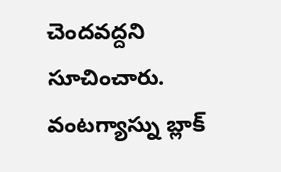చెందవద్దని సూచించారు. వంటగ్యాస్ను బ్లాక్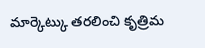మార్కెట్కు తరలించి కృత్రిమ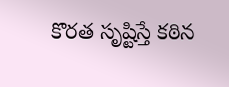కొరత సృష్టిస్తే కఠిన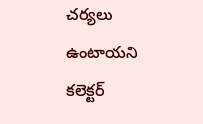చర్యలు ఉంటాయని కలెక్టర్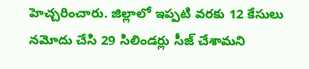హెచ్చరించారు. జిల్లాలో ఇప్పటి వరకు 12 కేసులు నమోదు చేసి 29 సిలిండర్లు సీజ్ చేశామని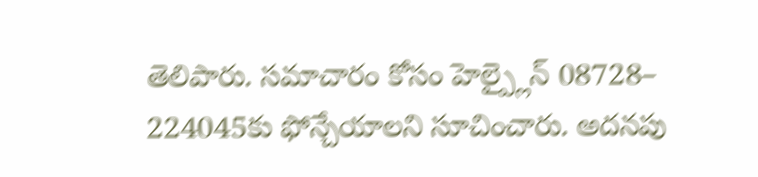తెలిపారు. సమాచారం కోసం హెల్ప్లైన్ 08728– 224045కు ఫోన్చేయాలని సూచించారు. అదనపు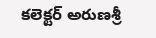కలెక్టర్ అరుణశ్రీ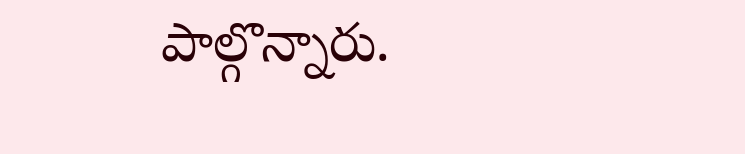పాల్గొన్నారు.